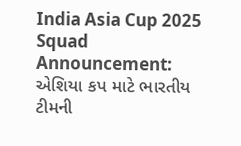India Asia Cup 2025 Squad Announcement: એશિયા કપ માટે ભારતીય ટીમની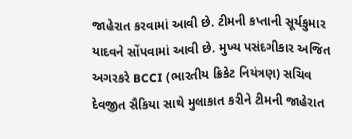જાહેરાત કરવામાં આવી છે. ટીમની કપ્તાની સૂર્યકુમાર યાદવને સોંપવામાં આવી છે. મુખ્ય પસંદગીકાર અજિત અગરકરે BCCI (ભારતીય ક્રિકેટ નિયંત્રણ) સચિવ દેવજીત સૈકિયા સાથે મુલાકાત કરીને ટીમની જાહેરાત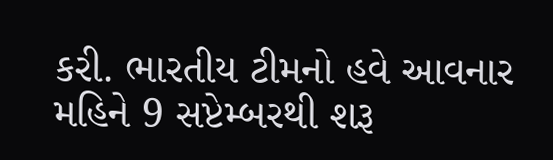કરી. ભારતીય ટીમનો હવે આવનાર મહિને 9 સપ્ટેમ્બરથી શરૂ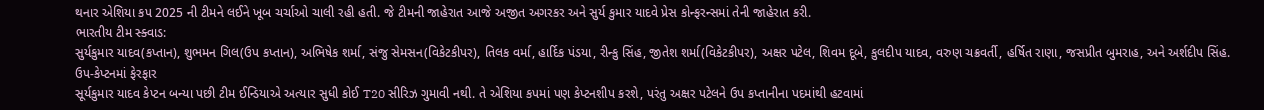થનાર એશિયા કપ 2025 ની ટીમને લઈને ખૂબ ચર્ચાઓ ચાલી રહી હતી. જે ટીમની જાહેરાત આજે અજીત અગરકર અને સુર્ય કુમાર યાદવે પ્રેસ કોન્ફરન્સમાં તેની જાહેરાત કરી.
ભારતીય ટીમ સ્ક્વાડ:
સુર્યકુમાર યાદવ(કપ્તાન), શુભમન ગિલ(ઉપ કપ્તાન), અભિષેક શર્મા, સંજુ સેમસન(વિકેટકીપર), તિલક વર્મા, હાર્દિક પંડયા, રીન્કુ સિંહ, જીતેશ શર્મા(વિકેટકીપર), અક્ષર પટેલ, શિવમ દૂબે, કુલદીપ યાદવ, વરુણ ચક્રવર્તી, હર્ષિત રાણા, જસપ્રીત બુમરાહ, અને અર્શદીપ સિંહ.
ઉપ-કેપ્ટનમાં ફેરફાર
સૂર્યકુમાર યાદવ કેપ્ટન બન્યા પછી ટીમ ઈન્ડિયાએ અત્યાર સુધી કોઈ T20 સીરિઝ ગુમાવી નથી. તે એશિયા કપમાં પણ કેપ્ટનશીપ કરશે, પરંતુ અક્ષર પટેલને ઉપ કપ્તાનીના પદમાંથી હટવામાં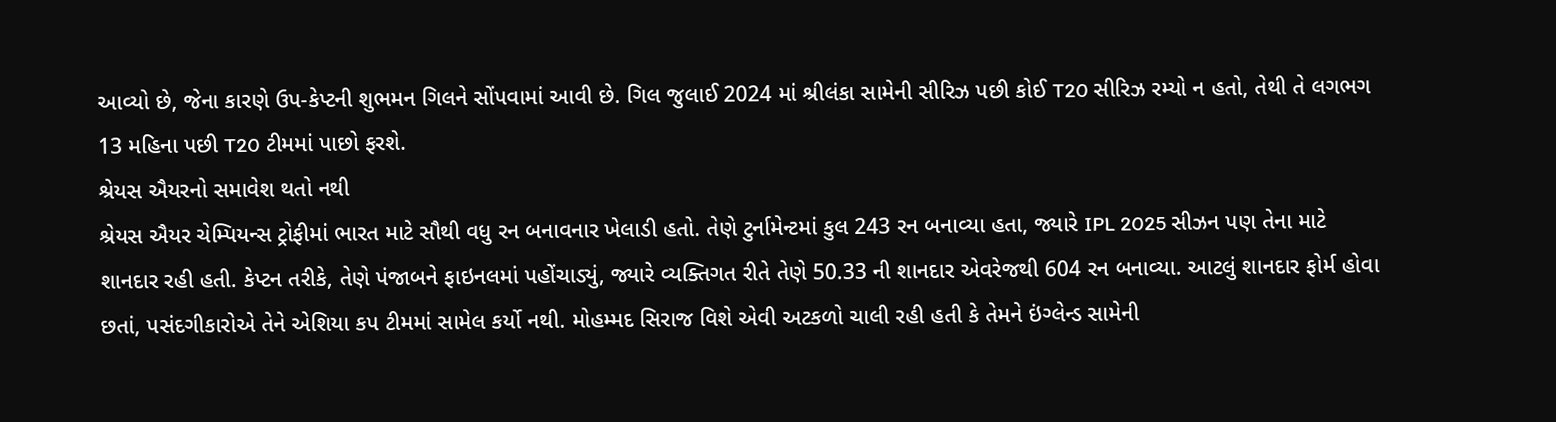આવ્યો છે, જેના કારણે ઉપ-કેપ્ટની શુભમન ગિલને સોંપવામાં આવી છે. ગિલ જુલાઈ 2024 માં શ્રીલંકા સામેની સીરિઝ પછી કોઈ T20 સીરિઝ રમ્યો ન હતો, તેથી તે લગભગ 13 મહિના પછી T20 ટીમમાં પાછો ફરશે.
શ્રેયસ ઐયરનો સમાવેશ થતો નથી
શ્રેયસ ઐયર ચેમ્પિયન્સ ટ્રોફીમાં ભારત માટે સૌથી વધુ રન બનાવનાર ખેલાડી હતો. તેણે ટુર્નામેન્ટમાં કુલ 243 રન બનાવ્યા હતા, જ્યારે IPL 2025 સીઝન પણ તેના માટે શાનદાર રહી હતી. કેપ્ટન તરીકે, તેણે પંજાબને ફાઇનલમાં પહોંચાડ્યું, જ્યારે વ્યક્તિગત રીતે તેણે 50.33 ની શાનદાર એવરેજથી 604 રન બનાવ્યા. આટલું શાનદાર ફોર્મ હોવા છતાં, પસંદગીકારોએ તેને એશિયા કપ ટીમમાં સામેલ કર્યો નથી. મોહમ્મદ સિરાજ વિશે એવી અટકળો ચાલી રહી હતી કે તેમને ઇંગ્લેન્ડ સામેની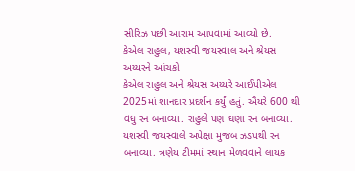સીરિઝ પછી આરામ આપવામાં આવ્યો છે.
કેએલ રાહુલ, યશસ્વી જયસ્વાલ અને શ્રેયસ અય્યરને આંચકો
કેએલ રાહુલ અને શ્રેયસ અય્યરે આઈપીએલ 2025માં શાનદાર પ્રદર્શન કર્યું હતું. ઐયરે 600 થી વધુ રન બનાવ્યા. રાહુલે પણ ઘણા રન બનાવ્યા. યશસ્વી જયસ્વાલે અપેક્ષા મુજબ ઝડપથી રન બનાવ્યા. ત્રણેય ટીમમાં સ્થાન મેળવવાને લાયક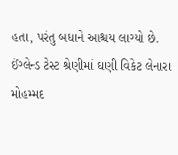હતા, પરંતુ બધાને આશ્ચય લાગ્યો છે. ઈંગ્લેન્ડ ટેસ્ટ શ્રેણીમાં ઘણી વિકેટ લેનારા મોહમ્મદ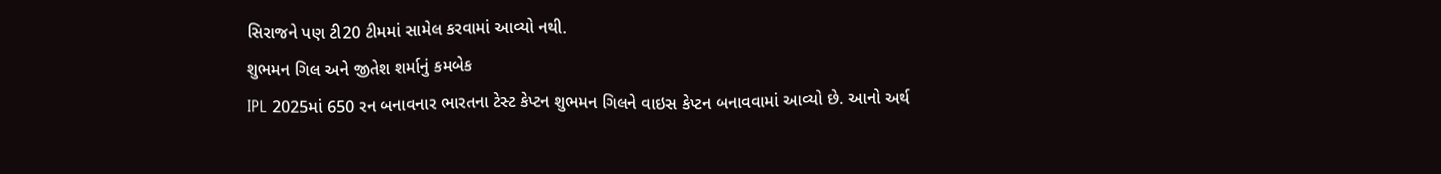સિરાજને પણ ટી20 ટીમમાં સામેલ કરવામાં આવ્યો નથી.
શુભમન ગિલ અને જીતેશ શર્માનું કમબેક
IPL 2025માં 650 રન બનાવનાર ભારતના ટેસ્ટ કેપ્ટન શુભમન ગિલને વાઇસ કેપ્ટન બનાવવામાં આવ્યો છે. આનો અર્થ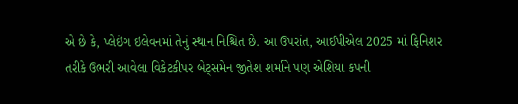એ છે કે, પ્લેઇંગ ઇલેવનમાં તેનું સ્થાન નિશ્ચિત છે. આ ઉપરાંત, આઈપીએલ 2025 માં ફિનિશર તરીકે ઉભરી આવેલા વિકેટકીપર બેટ્સમેન જીતેશ શર્માને પણ એશિયા કપની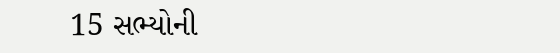15 સભ્યોની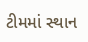ટીમમાં સ્થાન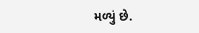મળ્યું છે.